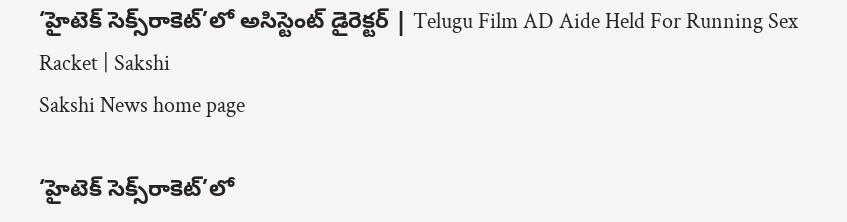‘హైటెక్‌ సెక్స్‌రాకెట్‌’లో అసిస్టెంట్‌ డైరెక్టర్‌ | Telugu Film AD Aide Held For Running Sex Racket | Sakshi
Sakshi News home page

‘హైటెక్‌ సెక్స్‌రాకెట్‌’లో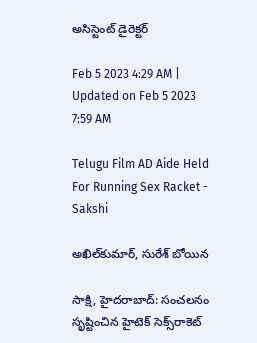అసిస్టెంట్‌ డైరెక్టర్‌

Feb 5 2023 4:29 AM | Updated on Feb 5 2023 7:59 AM

Telugu Film AD Aide Held For Running Sex Racket - Sakshi

అఖిల్‌కుమార్‌, సురేశ్‌ బోయిన

సాక్షి, హైదరాబాద్‌: సంచలనం సృష్టించిన హైటెక్‌ సెక్స్‌రాకెట్‌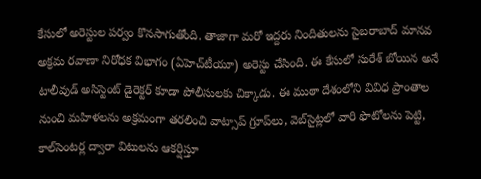కేసులో అరెస్టుల పర్వం కొనసాగుతోంది. తాజాగా మరో ఇద్దరు నిందితులను సైబరాబాద్‌ మానవ అక్రమ రవాణా నిరోధక విభాగం (ఏహెచ్‌టీయూ) అరెస్టు చేసింది. ఈ కేసులో సురేశ్‌ బోయిన అనే టాలీవుడ్‌ అసిస్టెంట్‌ డైరెక్టర్‌ కూడా పోలీసులకు చిక్కాడు. ఈ ముఠా దేశంలోని వివిధ ప్రాంతాల నుంచి మహిళలను అక్రమంగా తరలించి వాట్సాప్‌ గ్రూప్‌లు, వెబ్‌సైట్లలో వారి ఫొటోలను పెట్టి, కాల్‌సెంటర్ల ద్వారా విటులను ఆకర్షిస్తూ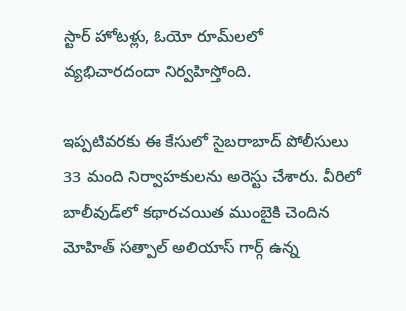స్టార్‌ హోటళ్లు, ఓయో రూమ్‌లలో వ్యభిచారదందా నిర్వహిస్తోంది.

ఇప్పటివరకు ఈ కేసులో సైబరాబాద్‌ పోలీసులు 33 మంది నిర్వాహకులను అరెస్టు చేశారు. వీరిలో బాలీవుడ్‌లో కథారచయిత ముంబైకి చెందిన మోహిత్‌ సత్పాల్‌ అలియాస్‌ గార్గ్‌ ఉన్న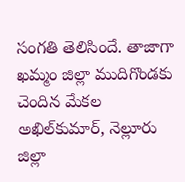సంగతి తెలిసిందే. తాజాగా ఖమ్మం జిల్లా ముదిగొండకు చెందిన మేకల అఖిల్‌కుమార్, నెల్లూరు జిల్లా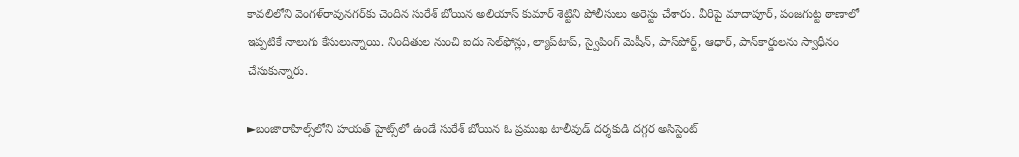కావలిలోని వెంగళ్‌రావునగర్‌కు చెందిన సురేశ్‌ బోయిన అలియాస్‌ కుమార్‌ శెట్టిని పోలీసులు అరెస్టు చేశారు. వీరిపై మాదాపూర్, పంజగుట్ట ఠాణాలో ఇప్పటికే నాలుగు కేసులున్నాయి. నిందితుల నుంచి ఐదు సెల్‌ఫోన్లు, ల్యాప్‌టాప్, స్వైపింగ్‌ మెషీన్, పాస్‌పోర్ట్, ఆధార్, పాన్‌కార్డులను స్వాధీనం చేసుకున్నారు.

►బంజారాహిల్స్‌లోని హయత్‌ హైట్స్‌లో ఉండే సురేశ్‌ బోయిన ఓ ప్రముఖ టాలీవుడ్‌ దర్శకుడి దగ్గర అసిస్టెంట్‌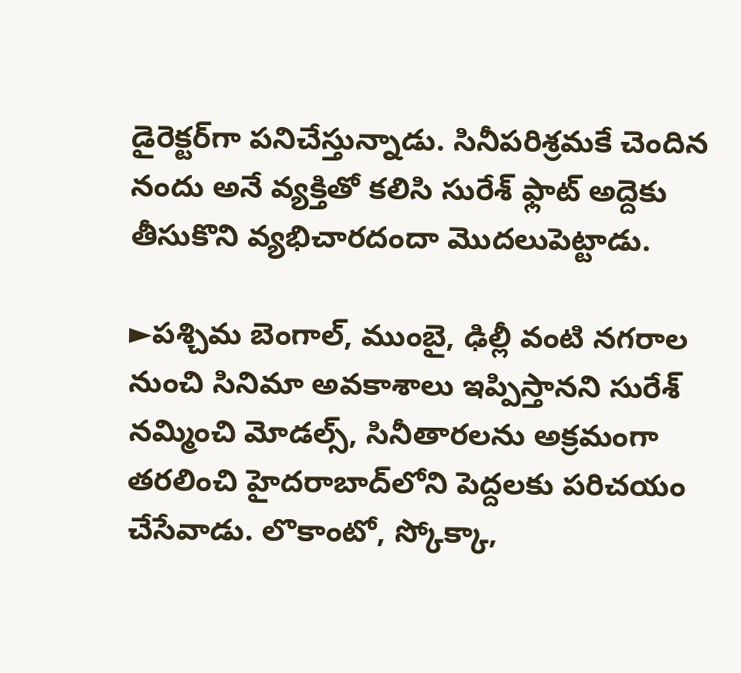డైరెక్టర్‌గా పనిచేస్తున్నాడు. సినీపరిశ్రమకే చెందిన నందు అనే వ్యక్తితో కలిసి సురేశ్‌ ఫ్లాట్‌ అద్దెకు తీసుకొని వ్యభిచారదందా మొదలుపెట్టాడు.

►పశ్చిమ బెంగాల్, ముంబై, ఢిల్లీ వంటి నగరాల నుంచి సినిమా అవకాశాలు ఇప్పిస్తానని సురేశ్‌ నమ్మించి మోడల్స్, సినీతారలను అక్రమంగా తరలించి హైదరాబాద్‌లోని పెద్దలకు పరిచయం చేసేవాడు. లొకాంటో, స్కోక్కా,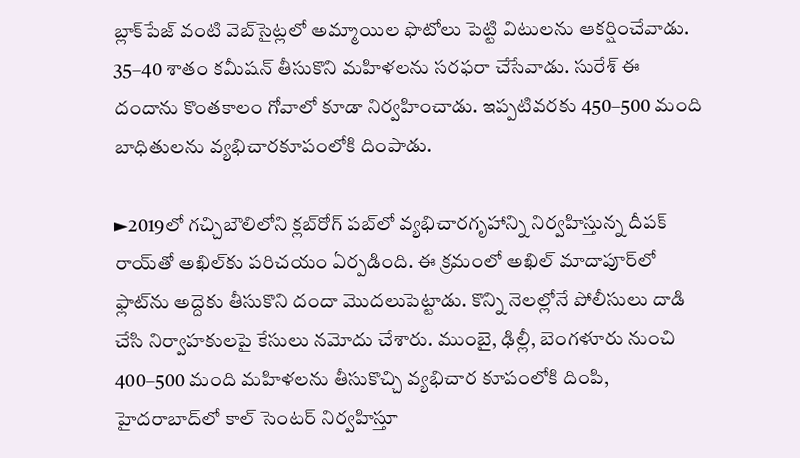బ్లాక్‌పేజ్‌ వంటి వెబ్‌సైట్లలో అమ్మాయిల ఫొటోలు పెట్టి విటులను ఆకర్షించేవాడు. 35–40 శాతం కమీషన్‌ తీసుకొని మహిళలను సరఫరా చేసేవాడు. సురేశ్‌ ఈ దందాను కొంతకాలం గోవాలో కూడా నిర్వహించాడు. ఇప్పటివరకు 450–500 మంది బాధితులను వ్యభిచారకూపంలోకి దింపాడు.

►2019లో గచ్చిబౌలిలోని క్లబ్‌రోగ్‌ పబ్‌లో వ్యభిచారగృహాన్ని నిర్వహిస్తున్న దీపక్‌ రాయ్‌తో అఖిల్‌కు పరిచయం ఏర్పడింది. ఈ క్రమంలో అఖిల్‌ మాదాపూర్‌లో ఫ్లాట్‌ను అద్దెకు తీసుకొని దందా మొదలుపెట్టాడు. కొన్ని నెలల్లోనే పోలీసులు దాడి చేసి నిర్వాహకులపై కేసులు నమోదు చేశారు. ముంబై, ఢిల్లీ, బెంగళూరు నుంచి 400–500 మంది మహిళలను తీసుకొచ్చి వ్యభిచార కూపంలోకి దింపి, హైదరాబాద్‌లో కాల్‌ సెంటర్‌ నిర్వహిస్తూ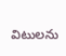విటులను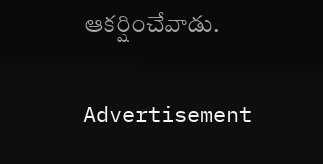ఆకర్షించేవాడు.

Advertisement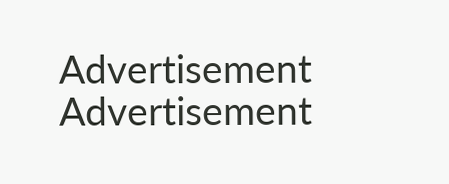Advertisement
Advertisement